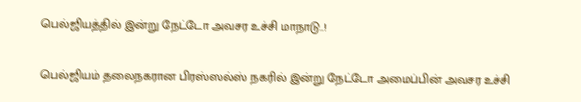பெல்ஜியத்தில் இன்று நேட்டோ அவசர உச்சி மாநாடு..!

பெல்ஜியம் தலைநகரான பிரஸ்ஸல்ஸ் நகரில் இன்று நேட்டோ அமைப்பின் அவசர உச்சி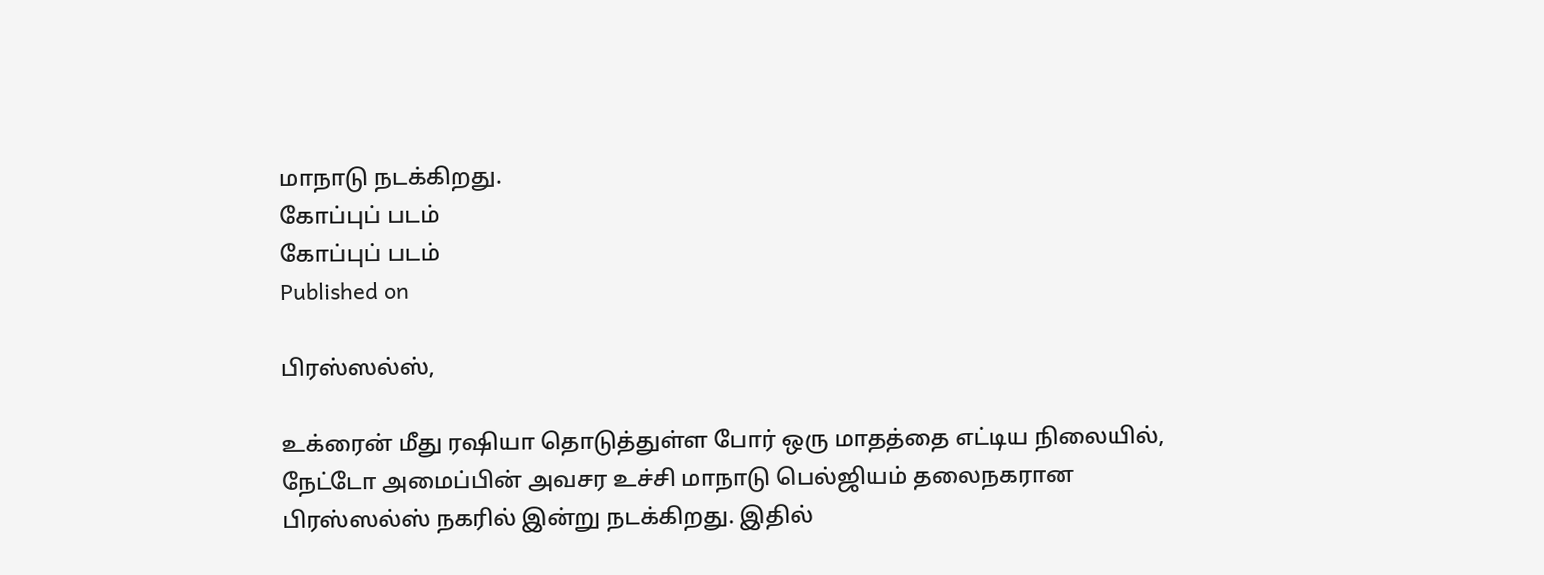மாநாடு நடக்கிறது.
கோப்புப் படம்
கோப்புப் படம்
Published on

பிரஸ்ஸல்ஸ்,

உக்ரைன் மீது ரஷியா தொடுத்துள்ள போர் ஒரு மாதத்தை எட்டிய நிலையில், நேட்டோ அமைப்பின் அவசர உச்சி மாநாடு பெல்ஜியம் தலைநகரான பிரஸ்ஸல்ஸ் நகரில் இன்று நடக்கிறது. இதில்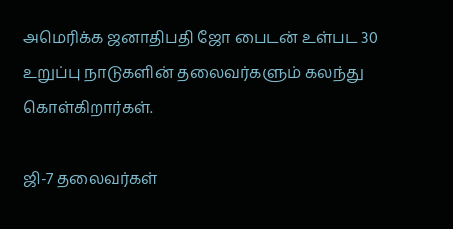அமெரிக்க ஜனாதிபதி ஜோ பைடன் உள்பட 30 உறுப்பு நாடுகளின் தலைவர்களும் கலந்து கொள்கிறார்கள்.

ஜி-7 தலைவர்கள்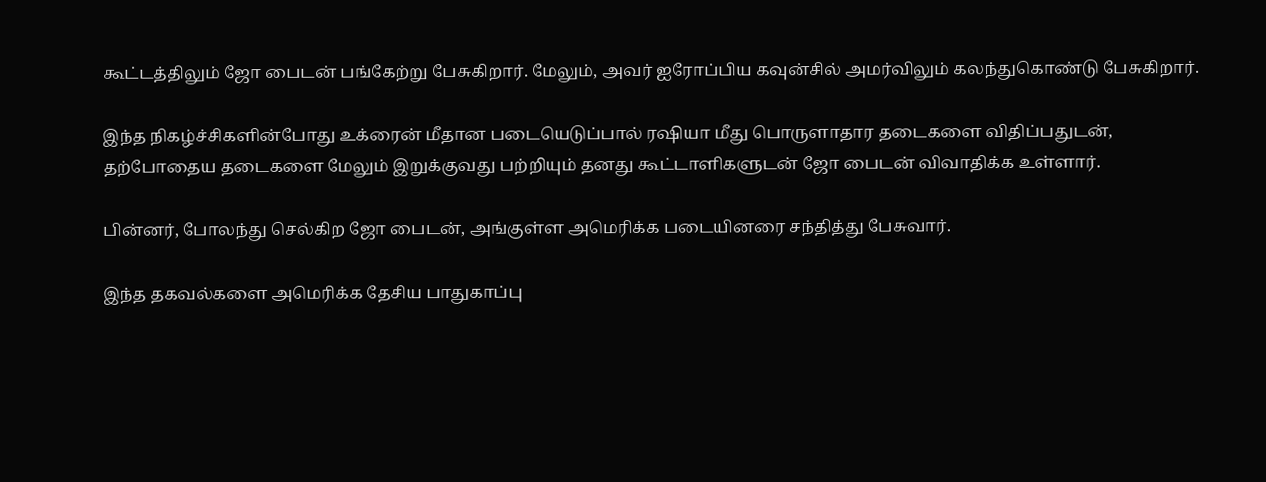கூட்டத்திலும் ஜோ பைடன் பங்கேற்று பேசுகிறார். மேலும், அவர் ஐரோப்பிய கவுன்சில் அமர்விலும் கலந்துகொண்டு பேசுகிறார்.

இந்த நிகழ்ச்சிகளின்போது உக்ரைன் மீதான படையெடுப்பால் ரஷியா மீது பொருளாதார தடைகளை விதிப்பதுடன், தற்போதைய தடைகளை மேலும் இறுக்குவது பற்றியும் தனது கூட்டாளிகளுடன் ஜோ பைடன் விவாதிக்க உள்ளார்.

பின்னர், போலந்து செல்கிற ஜோ பைடன், அங்குள்ள அமெரிக்க படையினரை சந்தித்து பேசுவார்.

இந்த தகவல்களை அமெரிக்க தேசிய பாதுகாப்பு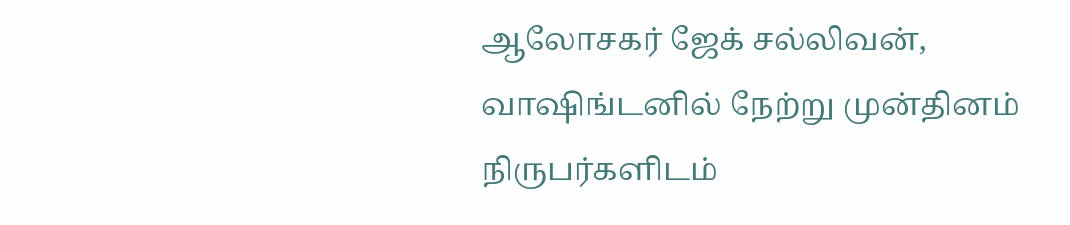ஆலோசகர் ஜேக் சல்லிவன், வாஷிங்டனில் நேற்று முன்தினம் நிருபர்களிடம்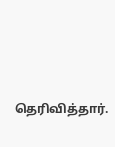தெரிவித்தார்.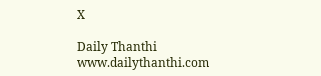X

Daily Thanthi
www.dailythanthi.com